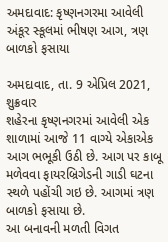અમદાવાદ: કૃષ્ણનગરમા આવેલી અંકૂર સ્કૂલમાં ભીષણ આગ, ત્રણ બાળકો ફસાયા

અમદાવાદ, તા. 9 એપ્રિલ 2021, શુક્રવાર
શહેરના કૃષ્ણનગરમાં આવેલી એક શાળામાં આજે 11 વાગ્યે એકાએક આગ ભભૂકી ઉઠી છે. આગ પર કાબૂ મળેવવા ફાયરબ્રિગેડની ગાડી ઘટના સ્થળે પહોંચી ગઇ છે. આગમાં ત્રણ બાળકો ફસાયા છે.
આ બનાવની મળતી વિગત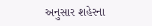અનુસાર શહેરના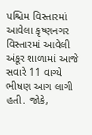પશ્ચિમ વિસ્તારમાં આવેલા કૃષ્ણનગર વિસ્તારમાં આવેલી અંકૂર શાળામાં આજે સવારે 11 વાગ્યે ભીષણ આગ લાગી હતી. જોકે,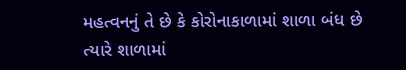મહત્વનનું તે છે કે કોરોનાકાળામાં શાળા બંધ છે ત્યારે શાળામાં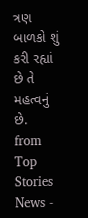ત્રણ બાળકો શું કરી રહ્યાં છે તે મહત્વનું છે.
from Top Stories News -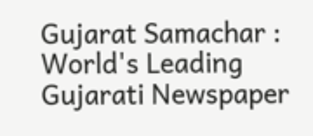Gujarat Samachar : World's Leading Gujarati Newspaper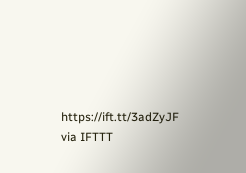https://ift.tt/3adZyJF
via IFTTT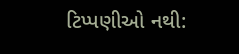ટિપ્પણીઓ નથી: